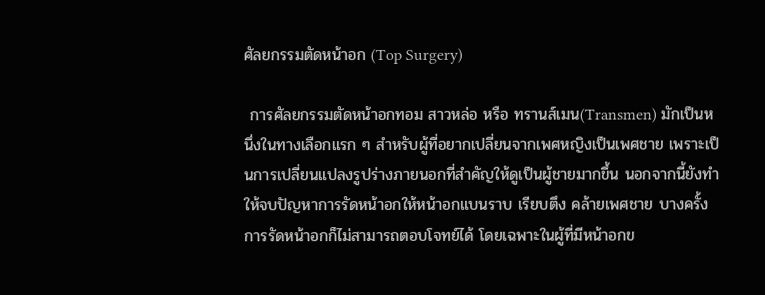ศัลยกรรมตัดหน้าอก (Top Surgery)

 การศัลยกรรมตัดหน้าอกทอม สาวหล่อ หรือ ทรานส์เมน(Transmen) มักเป็นหนึ่งในทางเลือกแรก ๆ สำหรับผู้ที่อยากเปลี่ยนจากเพศหญิงเป็นเพศชาย เพราะเป็นการเปลี่ยนแปลงรูปร่างภายนอกที่สำคัญให้ดูเป็นผู้ชายมากขึ้น นอกจากนี้ยังทำให้จบปัญหาการรัดหน้าอกให้หน้าอกแบนราบ เรียบตึง คล้ายเพศชาย บางครั้งการรัดหน้าอกก็ไม่สามารถตอบโจทย์ได้ โดยเฉพาะในผู้ที่มีหน้าอกข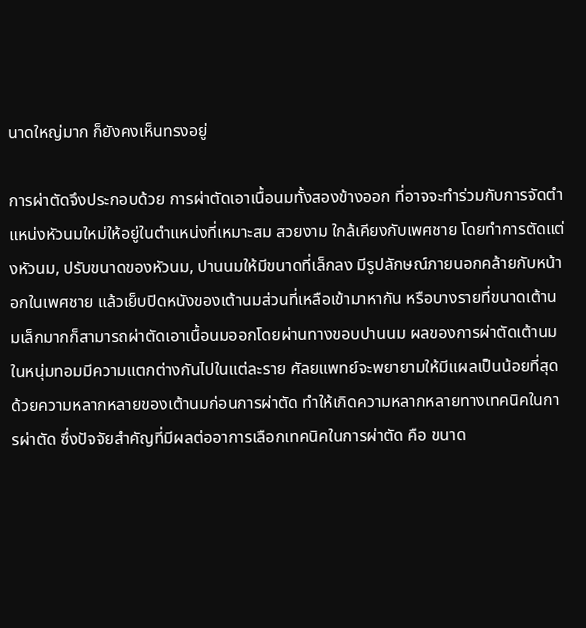นาดใหญ่มาก ก็ยังคงเห็นทรงอยู่

การผ่าตัดจึงประกอบด้วย การผ่าตัดเอาเนื้อนมทั้งสองข้างออก ที่อาจจะทำร่วมกับการจัดตำแหน่งหัวนมใหม่ให้อยู่ในตำแหน่งที่เหมาะสม สวยงาม ใกล้เคียงกับเพศชาย โดยทำการตัดแต่งหัวนม, ปรับขนาดของหัวนม, ปานนมให้มีขนาดที่เล็กลง มีรูปลักษณ์ภายนอกคล้ายกับหน้าอกในเพศชาย แล้วเย็บปิดหนังของเต้านมส่วนที่เหลือเข้ามาหากัน หรือบางรายที่ขนาดเต้านมเล็กมากก็สามารถผ่าตัดเอาเนื้อนมออกโดยผ่านทางขอบปานนม ผลของการผ่าตัดเต้านมในหนุ่มทอมมีความแตกต่างกันไปในแต่ละราย ศัลยแพทย์จะพยายามให้มีแผลเป็นน้อยที่สุด ด้วยความหลากหลายของเต้านมก่อนการผ่าตัด ทำให้เกิดความหลากหลายทางเทคนิคในการผ่าตัด ซึ่งปัจจัยสำคัญที่มีผลต่ออาการเลือกเทคนิคในการผ่าตัด คือ ขนาด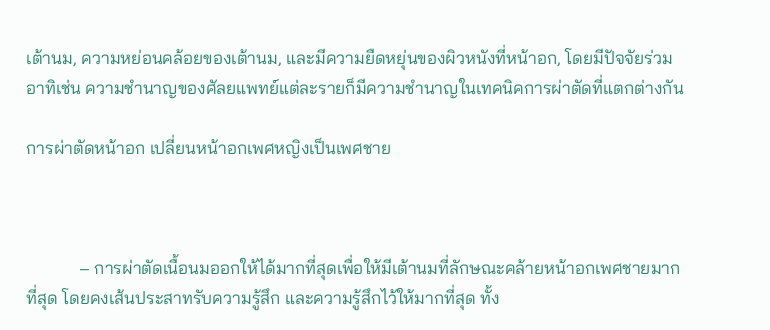เต้านม, ความหย่อนคล้อยของเต้านม, และมีความยืดหยุ่นของผิวหนังที่หน้าอก, โดยมีปัจจัยร่วม อาทิเช่น ความชำนาญของศัลยแพทย์แต่ละรายก็มีความชำนาญในเทคนิคการผ่าตัดที่แตกต่างกัน

การผ่าตัดหน้าอก เปลี่ยนหน้าอกเพศหญิงเป็นเพศชาย



            – การผ่าตัดเนื้อนมออกให้ได้มากที่สุดเพื่อให้มีเต้านมที่ลักษณะคล้ายหน้าอกเพศชายมากที่สุด โดยคงเส้นประสาทรับความรู้สึก และความรู้สึกไว้ให้มากที่สุด ทั้ง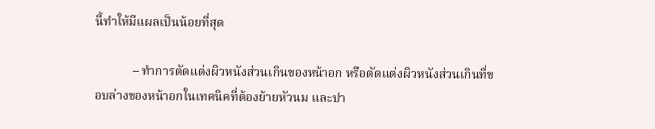นี้ทำให้มีแผลเป็นน้อยที่สุด

            – ทำการตัดแต่งผิวหนังส่วนเกินของหน้าอก หรือตัดแต่งผิวหนังส่วนเกินที่ขอบล่างของหน้าอกในเทคนิคที่ต้องย้ายหัวนม และปา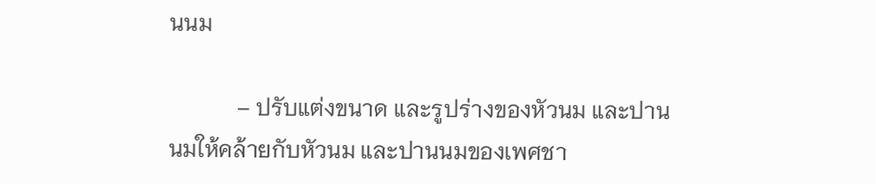นนม

            – ปรับแต่งขนาด และรูปร่างของหัวนม และปานนมให้คล้ายกับหัวนม และปานนมของเพศชา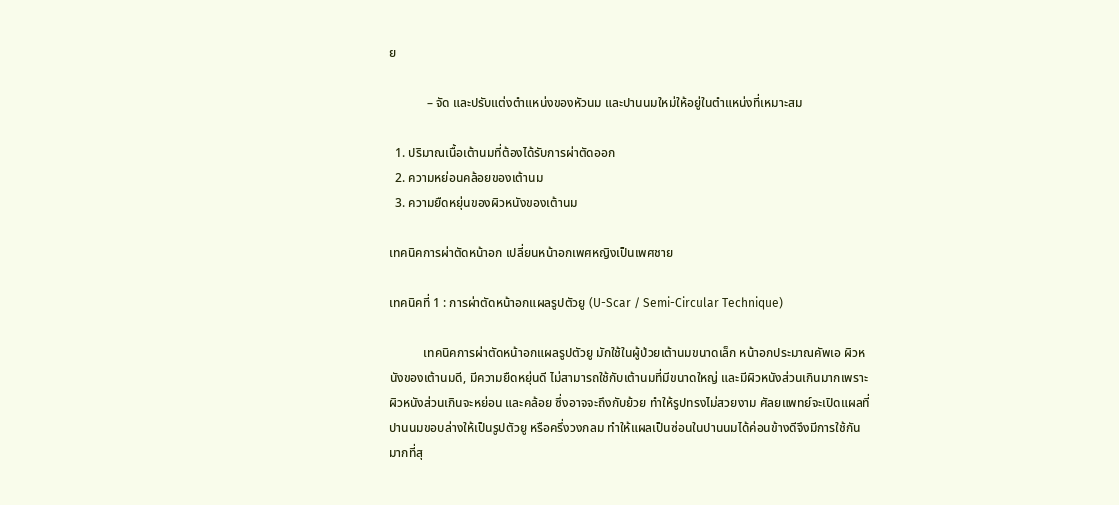ย

            – จัด และปรับแต่งตำแหน่งของหัวนม และปานนมใหม่ให้อยู่ในตำแหน่งที่เหมาะสม

  1. ปริมาณเนื้อเต้านมที่ต้องได้รับการผ่าตัดออก
  2. ความหย่อนคล้อยของเต้านม
  3. ความยืดหยุ่นของผิวหนังของเต้านม

เทคนิคการผ่าตัดหน้าอก เปลี่ยนหน้าอกเพศหญิงเป็นเพศชาย

เทคนิคที่ 1 : การผ่าตัดหน้าอกแผลรูปตัวยู (U-Scar / Semi-Circular Technique)

           เทคนิคการผ่าตัดหน้าอกแผลรูปตัวยู มักใช้ในผู้ป่วยเต้านมขนาดเล็ก หน้าอกประมาณคัพเอ ผิวหนังของเต้านมดี, มีความยืดหยุ่นดี ไม่สามารถใช้กับเต้านมที่มีขนาดใหญ่ และมีผิวหนังส่วนเกินมากเพราะผิวหนังส่วนเกินจะหย่อน และคล้อย ซึ่งอาจจะถึงกับย้วย ทำให้รูปทรงไม่สวยงาม ศัลยแพทย์จะเปิดแผลที่ปานนมขอบล่างให้เป็นรูปตัวยู หรือครึ่งวงกลม ทำให้แผลเป็นซ่อนในปานนมได้ค่อนข้างดีจึงมีการใช้กันมากที่สุ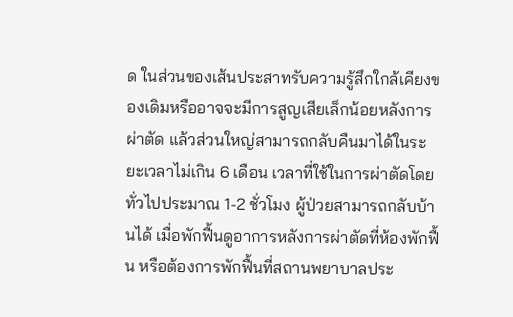ด ในส่วนของเส้นประสาทรับความรู้สึกใกล้เคียงของเดิมหรืออาจจะมีการสูญเสียเล็กน้อยหลังการผ่าตัด แล้วส่วนใหญ่สามารถกลับคืนมาได้ในระยะเวลาไม่เกิน 6 เดือน เวลาที่ใช้ในการผ่าตัดโดยทั่วไปประมาณ 1-2 ชั่วโมง ผู้ป่วยสามารถกลับบ้านได้ เมื่อพักฟื้นดูอาการหลังการผ่าตัดที่ห้องพักฟื้น หรือต้องการพักฟื้นที่สถานพยาบาลประ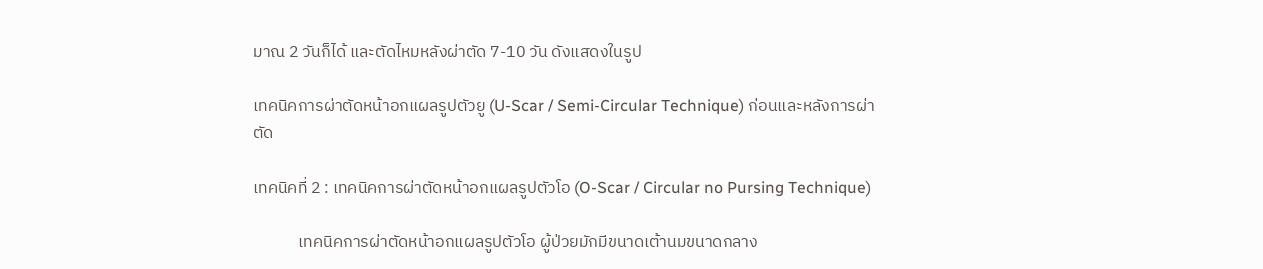มาณ 2 วันก็ได้ และตัดไหมหลังผ่าตัด 7-10 วัน ดังแสดงในรูป

เทคนิคการผ่าตัดหน้าอกแผลรูปตัวยู (U-Scar / Semi-Circular Technique) ก่อนและหลังการผ่าตัด

เทคนิคที่ 2 : เทคนิคการผ่าตัดหน้าอกแผลรูปตัวโอ (O-Scar / Circular no Pursing Technique)

            เทคนิคการผ่าตัดหน้าอกแผลรูปตัวโอ ผู้ป่วยมักมีขนาดเต้านมขนาดกลาง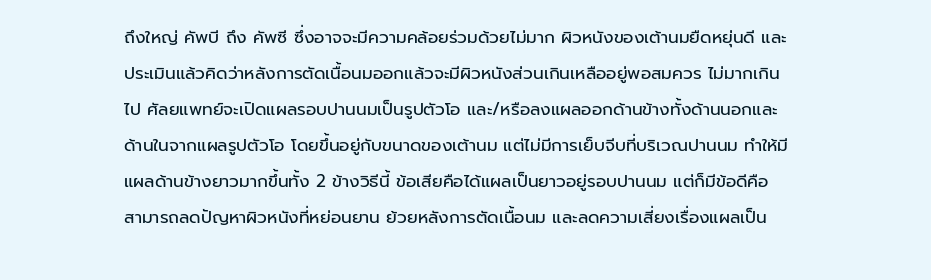ถึงใหญ่ คัพบี ถึง คัพซี ซึ่งอาจจะมีความคล้อยร่วมด้วยไม่มาก ผิวหนังของเต้านมยืดหยุ่นดี และประเมินแล้วคิดว่าหลังการตัดเนื้อนมออกแล้วจะมีผิวหนังส่วนเกินเหลืออยู่พอสมควร ไม่มากเกินไป ศัลยแพทย์จะเปิดแผลรอบปานนมเป็นรูปตัวโอ และ/หรือลงแผลออกด้านข้างทั้งด้านนอกและด้านในจากแผลรูปตัวโอ โดยขึ้นอยู่กับขนาดของเต้านม แต่ไม่มีการเย็บจีบที่บริเวณปานนม ทำให้มีแผลด้านข้างยาวมากขึ้นทั้ง 2 ข้างวิธีนี้ ข้อเสียคือได้แผลเป็นยาวอยู่รอบปานนม แต่ก็มีข้อดีคือ สามารถลดปัญหาผิวหนังที่หย่อนยาน ย้วยหลังการตัดเนื้อนม และลดความเสี่ยงเรื่องแผลเป็น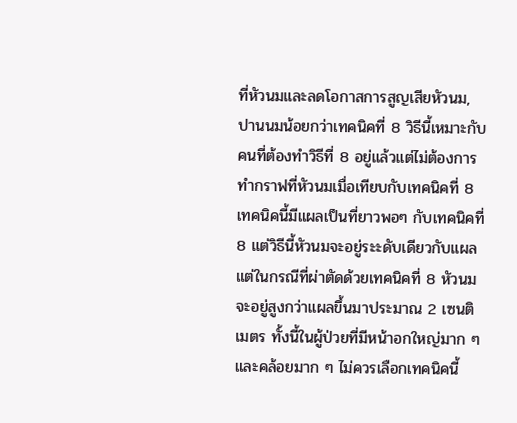ที่หัวนมและลดโอกาสการสูญเสียหัวนม, ปานนมน้อยกว่าเทคนิคที่ 8 วิธีนี้เหมาะกับคนที่ต้องทำวิธีที่ 8 อยู่แล้วแต่ไม่ต้องการทำกราฟที่หัวนมเมื่อเทียบกับเทคนิคที่ 8 เทคนิคนี้มีแผลเป็นที่ยาวพอๆ กับเทคนิคที่ 8 แต่วิธีนี้หัวนมจะอยู่ระะดับเดียวกับแผล แต่ในกรณีที่ผ่าตัดด้วยเทคนิคที่ 8 หัวนมจะอยู่สูงกว่าแผลขึ้นมาประมาณ 2 เซนติเมตร ทั้งนี้ในผู้ป่วยที่มีหน้าอกใหญ่มาก ๆ และคล้อยมาก ๆ ไม่ควรเลือกเทคนิคนี้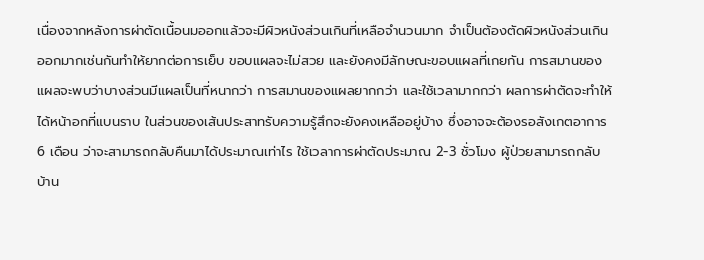เนื่องจากหลังการผ่าตัดเนื้อนมออกแล้วจะมีผิวหนังส่วนเกินที่เหลือจำนวนมาก จำเป็นต้องตัดผิวหนังส่วนเกินออกมากเช่นกันทำให้ยากต่อการเย็บ ขอบแผลจะไม่สวย และยังคงมีลักษณะขอบแผลที่เกยกัน การสมานของแผลจะพบว่าบางส่วนมีแผลเป็นที่หนากว่า การสมานของแผลยากกว่า และใช้เวลามากกว่า ผลการผ่าตัดจะทำให้ได้หน้าอกที่แบนราบ ในส่วนของเส้นประสาทรับความรู้สึกจะยังคงเหลืออยู่บ้าง ซึ่งอาจจะต้องรอสังเกตอาการ 6 เดือน ว่าจะสามารถกลับคืนมาได้ประมาณเท่าไร ใช้เวลาการผ่าตัดประมาณ 2-3 ชั่วโมง ผู้ป่วยสามารถกลับบ้าน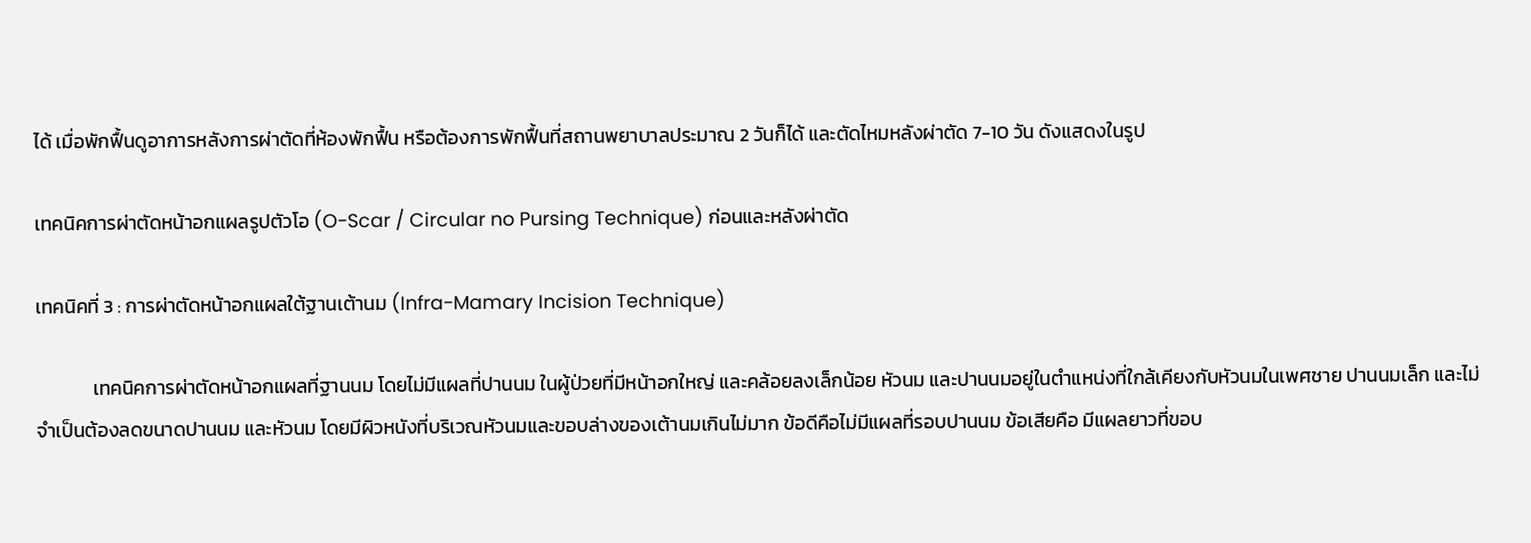ได้ เมื่อพักฟื้นดูอาการหลังการผ่าตัดที่ห้องพักฟื้น หรือต้องการพักฟื้นที่สถานพยาบาลประมาณ 2 วันก็ได้ และตัดไหมหลังผ่าตัด 7-10 วัน ดังแสดงในรูป

เทคนิคการผ่าตัดหน้าอกแผลรูปตัวโอ (O-Scar / Circular no Pursing Technique) ก่อนและหลังผ่าตัด

เทคนิคที่ 3 : การผ่าตัดหน้าอกแผลใต้ฐานเต้านม (Infra-Mamary Incision Technique)

             เทคนิคการผ่าตัดหน้าอกแผลที่ฐานนม โดยไม่มีแผลที่ปานนม ในผู้ป่วยที่มีหน้าอกใหญ่ และคล้อยลงเล็กน้อย หัวนม และปานนมอยู่ในตำแหน่งที่ใกล้เคียงกับหัวนมในเพศชาย ปานนมเล็ก และไม่จำเป็นต้องลดขนาดปานนม และหัวนม โดยมีผิวหนังที่บริเวณหัวนมและขอบล่างของเต้านมเกินไม่มาก ข้อดีคือไม่มีแผลที่รอบปานนม ข้อเสียคือ มีแผลยาวที่ขอบ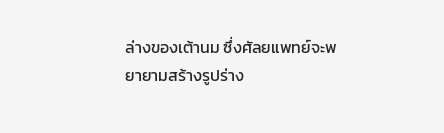ล่างของเต้านม ซึ่งศัลยแพทย์จะพยายามสร้างรูปร่าง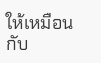ให้เหมือนกับ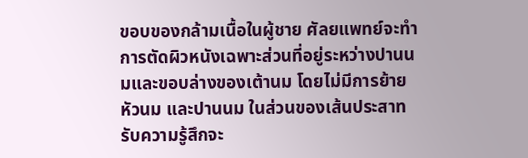ขอบของกล้ามเนื้อในผู้ชาย ศัลยแพทย์จะทำการตัดผิวหนังเฉพาะส่วนที่อยู่ระหว่างปานนมและขอบล่างของเต้านม โดยไม่มีการย้ายหัวนม และปานนม ในส่วนของเส้นประสาทรับความรู้สึกจะ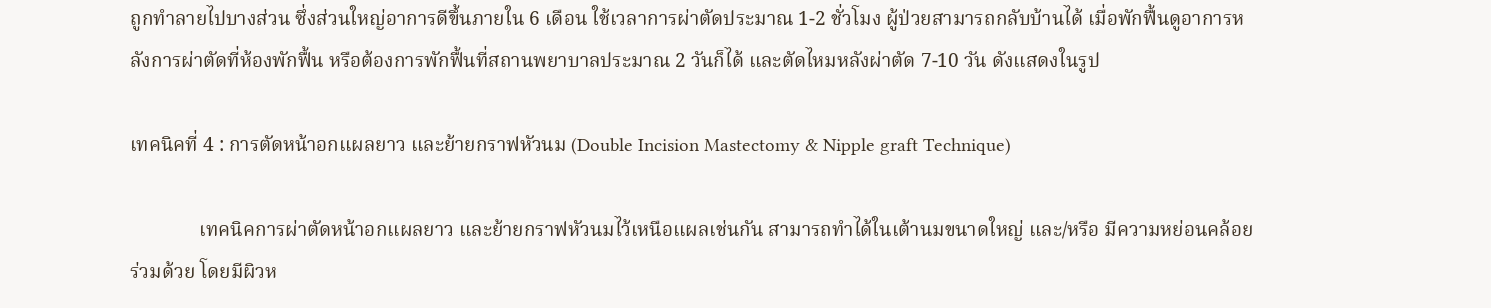ถูกทำลายไปบางส่วน ซึ่งส่วนใหญ่อาการดีขึ้นภายใน 6 เดือน ใช้เวลาการผ่าตัดประมาณ 1-2 ชั่วโมง ผู้ป่วยสามารถกลับบ้านได้ เมื่อพักฟื้นดูอาการหลังการผ่าตัดที่ห้องพักฟื้น หรือต้องการพักฟื้นที่สถานพยาบาลประมาณ 2 วันก็ได้ และตัดไหมหลังผ่าตัด 7-10 วัน ดังแสดงในรูป

เทคนิคที่ 4 : การตัดหน้าอกแผลยาว และย้ายกราฟหัวนม (Double Incision Mastectomy & Nipple graft Technique)

              เทคนิคการผ่าตัดหน้าอกแผลยาว และย้ายกราฟหัวนมไว้เหนือแผลเช่นกัน สามารถทำได้ในเต้านมขนาดใหญ่ และ/หรือ มีความหย่อนคล้อยร่วมด้วย โดยมีผิวห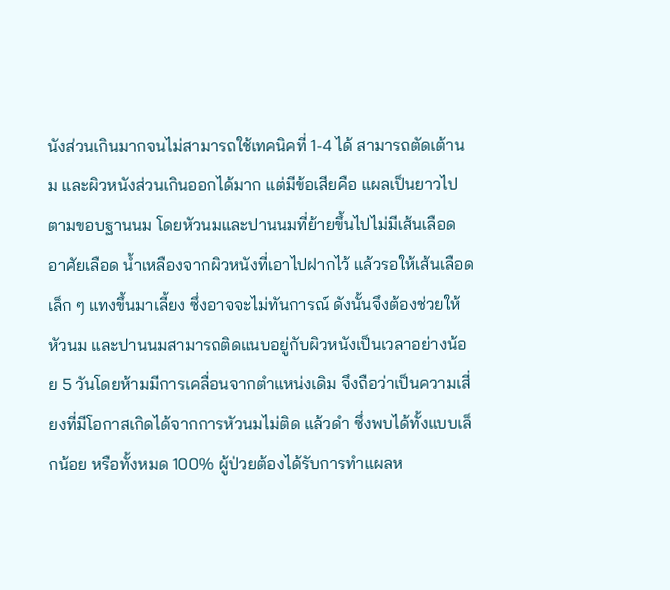นังส่วนเกินมากจนไม่สามารถใช้เทคนิคที่ 1-4 ได้ สามารถตัดเต้านม และผิวหนังส่วนเกินออกได้มาก แต่มีข้อเสียคือ แผลเป็นยาวไปตามขอบฐานนม โดยหัวนมและปานนมที่ย้ายขึ้นไปไม่มีเส้นเลือด อาศัยเลือด น้ำเหลืองจากผิวหนังที่เอาไปฝากไว้ แล้วรอให้เส้นเลือดเล็ก ๆ แทงขึ้นมาเลี้ยง ซึ่งอาจจะไม่ทันการณ์ ดังนั้นจึงต้องช่วยให้หัวนม และปานนมสามารถติดแนบอยู่กับผิวหนังเป็นเวลาอย่างน้อย 5 วันโดยห้ามมีการเคลื่อนจากตำแหน่งเดิม จึงถือว่าเป็นความเสี่ยงที่มีโอกาสเกิดได้จากการหัวนมไม่ติด แล้วดำ ซึ่งพบได้ทั้งแบบเล็กน้อย หรือทั้งหมด 100% ผู้ป่วยต้องได้รับการทำแผลห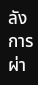ลังการผ่า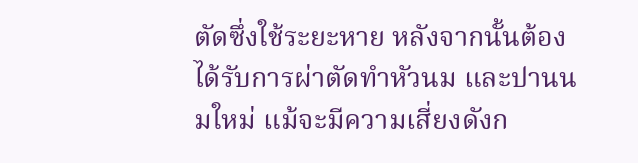ตัดซึ่งใช้ระยะหาย หลังจากนั้นต้องได้รับการผ่าตัดทำหัวนม และปานนมใหม่ แม้จะมีความเสี่ยงดังก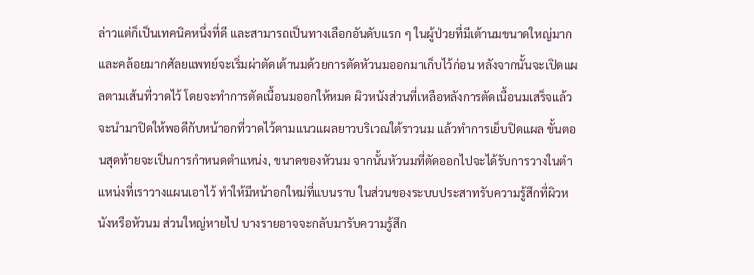ล่าวแต่ก็เป็นเทคนิคหนึ่งที่ดี และสามารถเป็นทางเลือกอันดับแรก ๆ ในผู้ป่วยที่มีเต้านมขนาดใหญ่มาก และคล้อยมากศัลยแพทย์จะเริ่มผ่าตัดเต้านมด้วยการตัดหัวนมออกมาเก็บไว้ก่อน หลังจากนั้นจะเปิดแผลตามเส้นที่วาดไว้ โดยจะทำการตัดเนื้อนมออกให้หมด ผิวหนังส่วนที่เหลือหลังการตัดเนื้อนมเสร็จแล้ว จะนำมาปิดให้พอดีกับหน้าอกที่วาดไว้ตามแนวแผลยาวบริเวณใต้ราวนม แล้วทำการเย็บปิดแผล ขั้นตอนสุดท้ายจะเป็นการกำหนดตำแหน่ง, ขนาดของหัวนม จากนั้นหัวนมที่ตัดออกไปจะได้รับการวางในตำแหน่งที่เราวางแผนเอาไว้ ทำให้มีหน้าอกใหม่ที่แบนราบ ในส่วนของระบบประสาทรับความรู้สึกที่ผิวหนังหรือหัวนม ส่วนใหญ่หายไป บางรายอาจจะกลับมารับความรู้สึก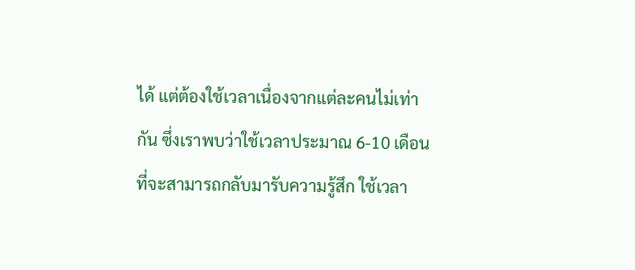ได้ แต่ต้องใช้เวลาเนื่องจากแต่ละคนไม่เท่ากัน ซึ่งเราพบว่าใช้เวลาประมาณ 6-10 เดือน ที่จะสามารถกลับมารับความรู้สึก ใช้เวลา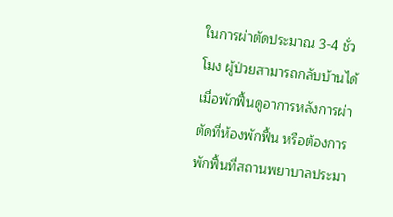ในการผ่าตัดประมาณ 3-4 ชั่วโมง ผู้ป่วยสามารถกลับบ้านได้ เมื่อพักฟื้นดูอาการหลังการผ่าตัดที่ห้องพักฟื้น หรือต้องการพักฟื้นที่สถานพยาบาลประมา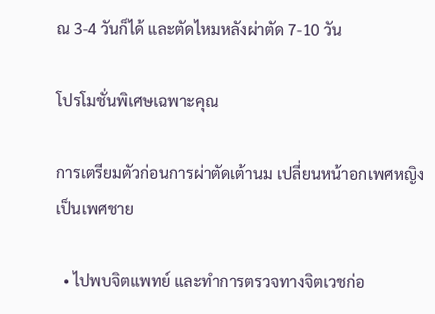ณ 3-4 วันก็ได้ และตัดไหมหลังผ่าตัด 7-10 วัน

โปรโมชั่นพิเศษเฉพาะคุณ

การเตรียมตัวก่อนการผ่าตัดเต้านม เปลี่ยนหน้าอกเพศหญิงเป็นเพศชาย

  • ไปพบจิตแพทย์ และทำการตรวจทางจิตเวชก่อ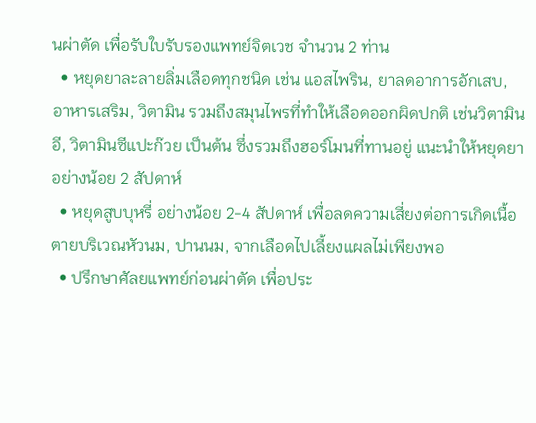นผ่าตัด เพื่อรับใบรับรองแพทย์จิตเวช จำนวน 2 ท่าน
  • หยุดยาละลายลิ่มเลือดทุกชนิด เช่น แอสไพริน, ยาลดอาการอักเสบ, อาหารเสริม, วิตามิน รวมถึงสมุนไพรที่ทำให้เลือดออกผิดปกติ เช่นวิตามินอี, วิตามินซีแปะก๊วย เป็นต้น ซึ่งรวมถึงฮอร์โมนที่ทานอยู่ แนะนำให้หยุดยาอย่างน้อย 2 สัปดาห์
  • หยุดสูบบุหรี่ อย่างน้อย 2-4 สัปดาห์ เพื่อลดความเสี่ยงต่อการเกิดเนื้อตายบริเวณหัวนม, ปานนม, จากเลือดไปเลี้ยงแผลไม่เพียงพอ
  • ปรึกษาศัลยแพทย์ก่อนผ่าตัด เพื่อประ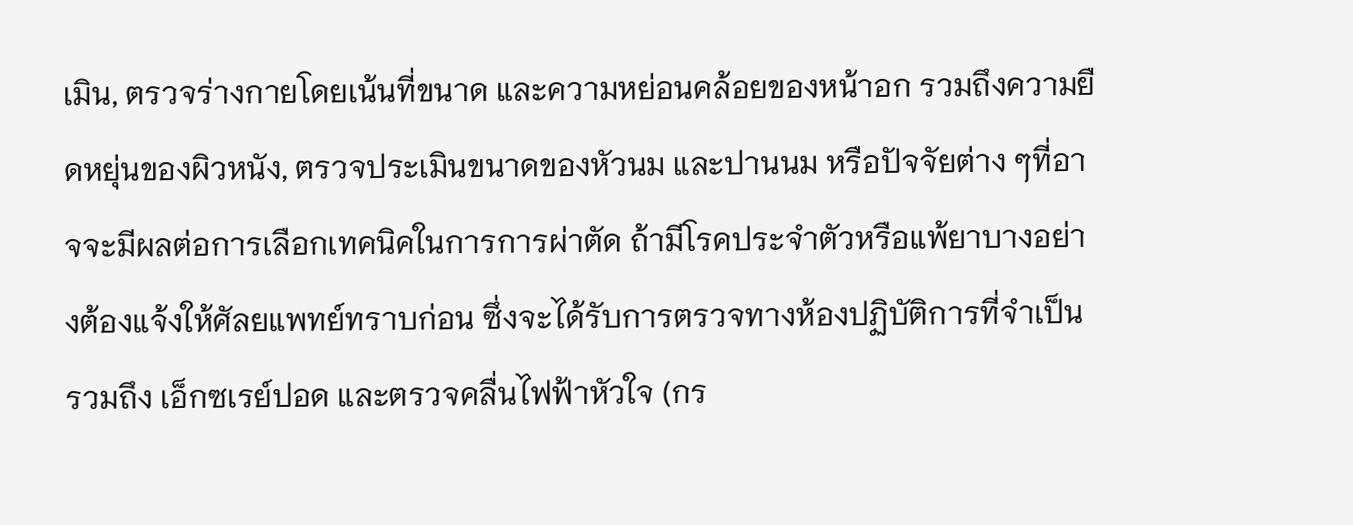เมิน, ตรวจร่างกายโดยเน้นที่ขนาด และความหย่อนคล้อยของหน้าอก รวมถึงความยืดหยุ่นของผิวหนัง, ตรวจประเมินขนาดของหัวนม และปานนม หรือปัจจัยต่าง ๆที่อาจจะมีผลต่อการเลือกเทคนิคในการการผ่าตัด ถ้ามีโรคประจำตัวหรือแพ้ยาบางอย่างต้องแจ้งให้ศัลยแพทย์ทราบก่อน ซึ่งจะได้รับการตรวจทางห้องปฏิบัติการที่จำเป็น รวมถึง เอ็กซเรย์ปอด และตรวจคลื่นไฟฟ้าหัวใจ (กร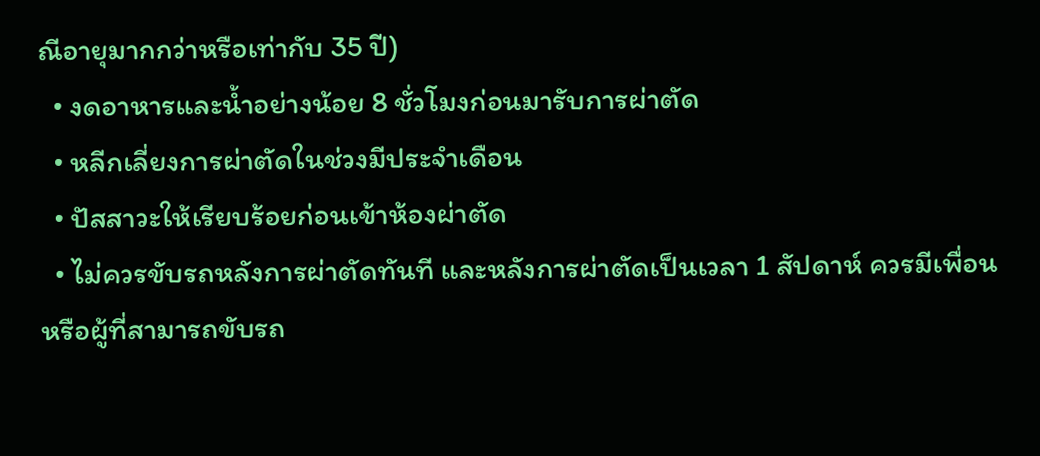ณีอายุมากกว่าหรือเท่ากับ 35 ปี)
  • งดอาหารและน้ำอย่างน้อย 8 ชั่วโมงก่อนมารับการผ่าตัด
  • หลีกเลี่ยงการผ่าตัดในช่วงมีประจำเดือน
  • ปัสสาวะให้เรียบร้อยก่อนเข้าห้องผ่าตัด
  • ไม่ควรขับรถหลังการผ่าตัดทันที และหลังการผ่าตัดเป็นเวลา 1 สัปดาห์ ควรมีเพื่อนหรือผู้ที่สามารถขับรถ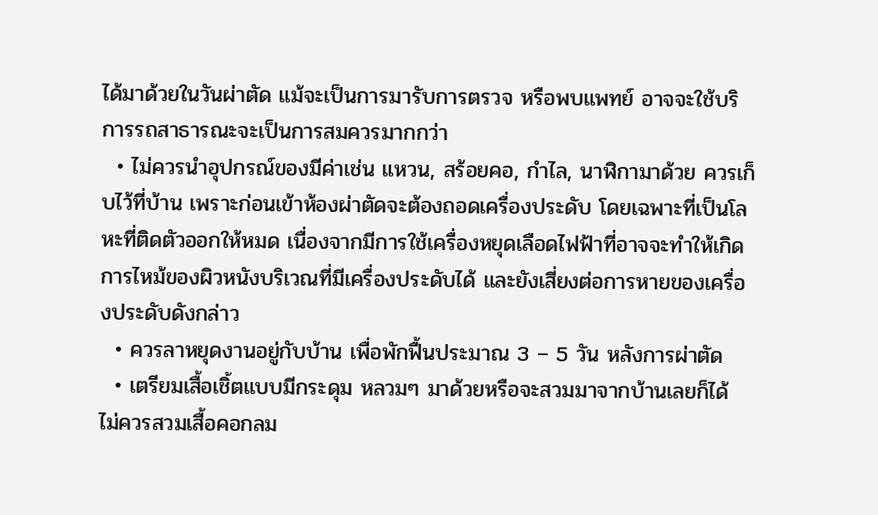ได้มาด้วยในวันผ่าตัด แม้จะเป็นการมารับการตรวจ หรือพบแพทย์ อาจจะใช้บริการรถสาธารณะจะเป็นการสมควรมากกว่า
  • ไม่ควรนำอุปกรณ์ของมีค่าเช่น แหวน, สร้อยคอ, กำไล, นาฬิกามาด้วย ควรเก็บไว้ที่บ้าน เพราะก่อนเข้าห้องผ่าตัดจะต้องถอดเครื่องประดับ โดยเฉพาะที่เป็นโลหะที่ติดตัวออกให้หมด เนื่องจากมีการใช้เครื่องหยุดเลือดไฟฟ้าที่อาจจะทำให้เกิดการไหม้ของผิวหนังบริเวณที่มีเครื่องประดับได้ และยังเสี่ยงต่อการหายของเครื่องประดับดังกล่าว
  • ควรลาหยุดงานอยู่กับบ้าน เพื่อพักฟื้นประมาณ 3 – 5 วัน หลังการผ่าตัด
  • เตรียมเสื้อเชิ้ตแบบมีกระดุม หลวมๆ มาด้วยหรือจะสวมมาจากบ้านเลยก็ได้ ไม่ควรสวมเสื้อคอกลม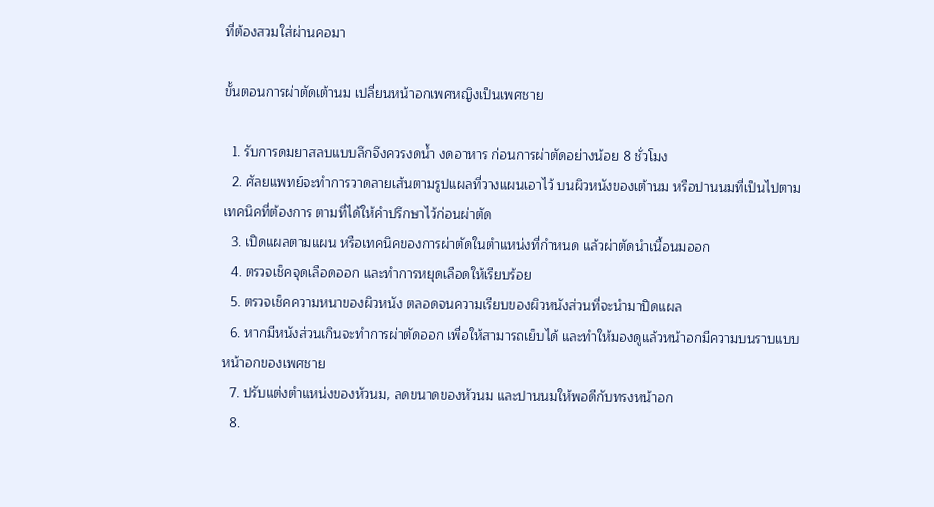ที่ต้องสวมใส่ผ่านคอมา

ขั้นตอนการผ่าตัดเต้านม เปลี่ยนหน้าอกเพศหญิงเป็นเพศชาย

  1. รับการดมยาสลบแบบลึกจึงควรงดน้ำ งดอาหาร ก่อนการผ่าตัดอย่างน้อย 8 ชั่วโมง
  2. ศัลยแพทย์จะทำการวาดลายเส้นตามรูปแผลที่วางแผนเอาไว้ บนผิวหนังของเต้านม หรือปานนมที่เป็นไปตามเทคนิคที่ต้องการ ตามที่ได้ให้คำปรึกษาไว้ก่อนผ่าตัด
  3. เปิดแผลตามแผน หรือเทคนิคของการผ่าตัดในตำแหน่งที่กำหนด แล้วผ่าตัดนำเนื้อนมออก
  4. ตรวจเช็คจุดเลือดออก และทำการหยุดเลือดให้เรียบร้อย
  5. ตรวจเช็คความหนาของผิวหนัง ตลอดจนความเรียบของผิวหนังส่วนที่จะนำมาปิดแผล
  6. หากมีหนังส่วนเกินจะทำการผ่าตัดออก เพื่อให้สามารถเย็บได้ และทำให้มองดูแล้วหน้าอกมีความบนราบแบบหน้าอกของเพศชาย
  7. ปรับแต่งตำแหน่งของหัวนม, ลดขนาดของหัวนม และปานนมให้พอดีกับทรงหน้าอก
  8.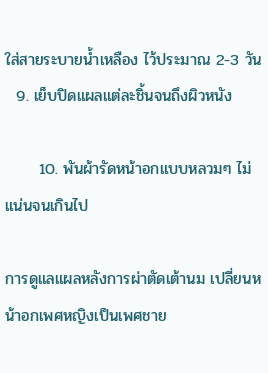ใส่สายระบายน้ำเหลือง ไว้ประมาณ 2-3 วัน
  9. เย็บปิดแผลแต่ละชิ้นจนถึงผิวหนัง

      10. พันผ้ารัดหน้าอกแบบหลวมๆ ไม่แน่นจนเกินไป

การดูแลแผลหลังการผ่าตัดเต้านม เปลี่ยนหน้าอกเพศหญิงเป็นเพศชาย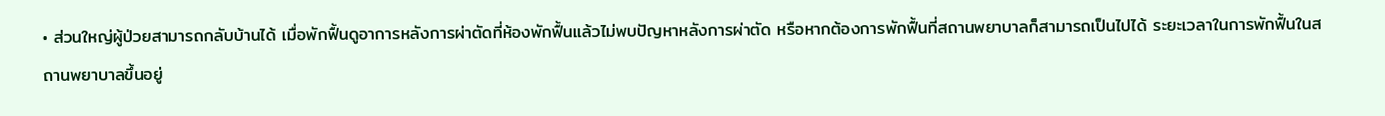• ส่วนใหญ่ผู้ป่วยสามารถกลับบ้านได้ เมื่อพักฟื้นดูอาการหลังการผ่าตัดที่ห้องพักฟื้นแล้วไม่พบปัญหาหลังการผ่าตัด หรือหากต้องการพักฟื้นที่สถานพยาบาลก็สามารถเป็นไปได้ ระยะเวลาในการพักฟื้นในสถานพยาบาลขึ้นอยู่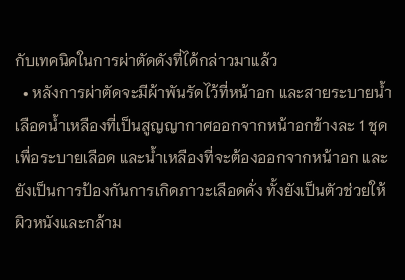กับเทคนิคในการผ่าตัดดังที่ได้กล่าวมาแล้ว
  • หลังการผ่าตัดจะมีผ้าพันรัดไว้ที่หน้าอก และสายระบายน้ำเลือดน้ำเหลืองที่เป็นสูญญากาศออกจากหน้าอกข้างละ 1 ชุดเพื่อระบายเลือด และน้ำเหลืองที่จะต้องออกจากหน้าอก และยังเป็นการป้องกันการเกิดภาวะเลือดคั่ง ทั้งยังเป็นตัวช่วยให้ผิวหนังและกล้าม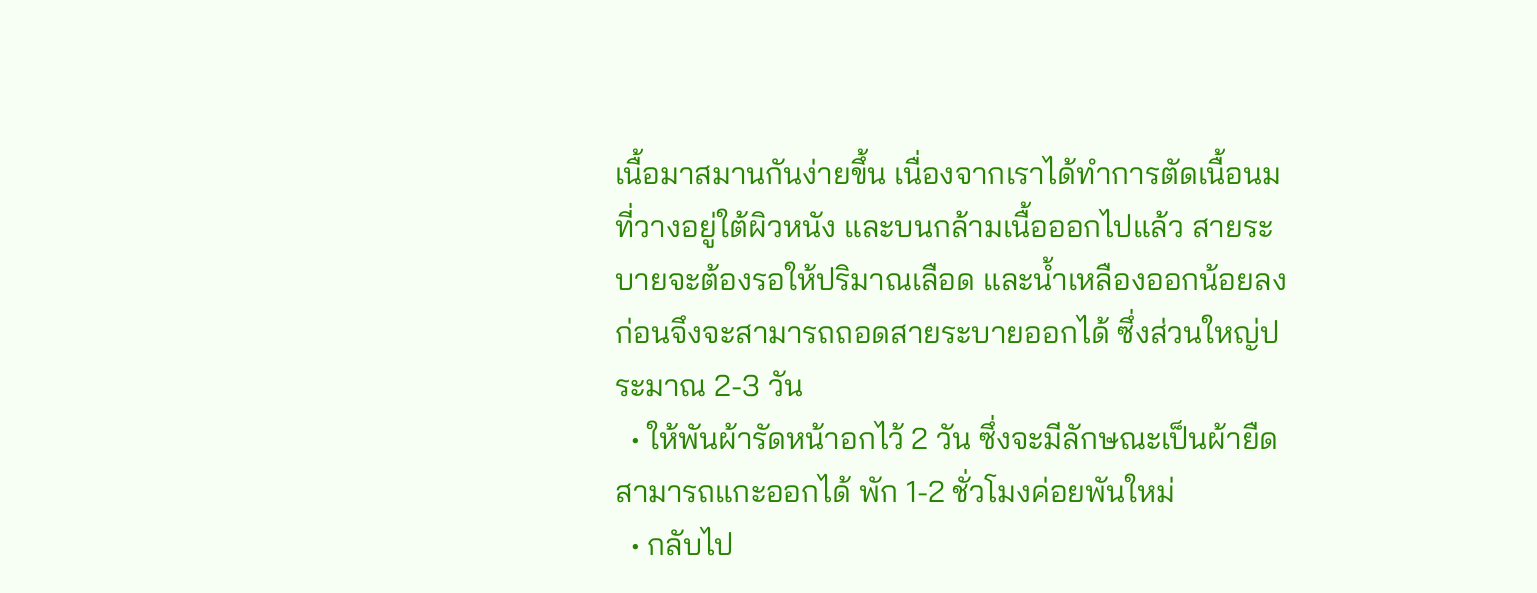เนื้อมาสมานกันง่ายขึ้น เนื่องจากเราได้ทำการตัดเนื้อนมที่วางอยู่ใต้ผิวหนัง และบนกล้ามเนื้อออกไปแล้ว สายระบายจะต้องรอให้ปริมาณเลือด และน้ำเหลืองออกน้อยลงก่อนจึงจะสามารถถอดสายระบายออกได้ ซึ่งส่วนใหญ่ประมาณ 2-3 วัน
  • ให้พันผ้ารัดหน้าอกไว้ 2 วัน ซึ่งจะมีลักษณะเป็นผ้ายืดสามารถแกะออกได้ พัก 1-2 ชั่วโมงค่อยพันใหม่
  • กลับไป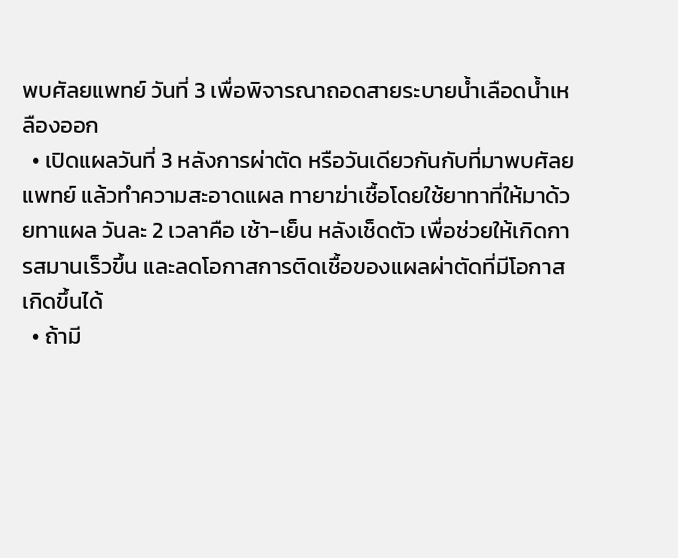พบศัลยแพทย์ วันที่ 3 เพื่อพิจารณาถอดสายระบายน้ำเลือดน้ำเหลืองออก
  • เปิดแผลวันที่ 3 หลังการผ่าตัด หรือวันเดียวกันกับที่มาพบศัลยแพทย์ แล้วทำความสะอาดแผล ทายาฆ่าเชื้อโดยใช้ยาทาที่ให้มาด้วยทาแผล วันละ 2 เวลาคือ เช้า-เย็น หลังเช็ดตัว เพื่อช่วยให้เกิดการสมานเร็วขึ้น และลดโอกาสการติดเชื้อของแผลผ่าตัดที่มีโอกาสเกิดขึ้นได้
  • ถ้ามี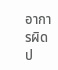อาการผิดป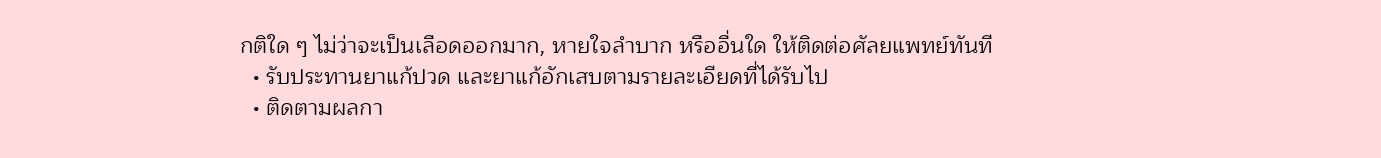กติใด ๆ ไม่ว่าจะเป็นเลือดออกมาก, หายใจลำบาก หรืออื่นใด ให้ติดต่อศัลยแพทย์ทันที
  • รับประทานยาแก้ปวด และยาแก้อักเสบตามรายละเอียดที่ได้รับไป
  • ติดตามผลกา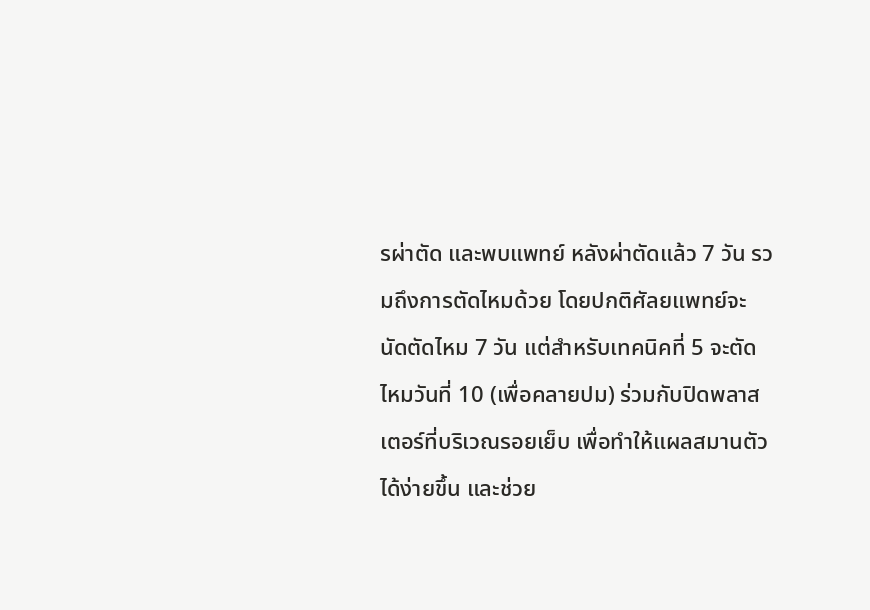รผ่าตัด และพบแพทย์ หลังผ่าตัดแล้ว 7 วัน รวมถึงการตัดไหมด้วย โดยปกติศัลยแพทย์จะนัดตัดไหม 7 วัน แต่สำหรับเทคนิคที่ 5 จะตัดไหมวันที่ 10 (เพื่อคลายปม) ร่วมกับปิดพลาสเตอร์ที่บริเวณรอยเย็บ เพื่อทำให้แผลสมานตัวได้ง่ายขึ้น และช่วย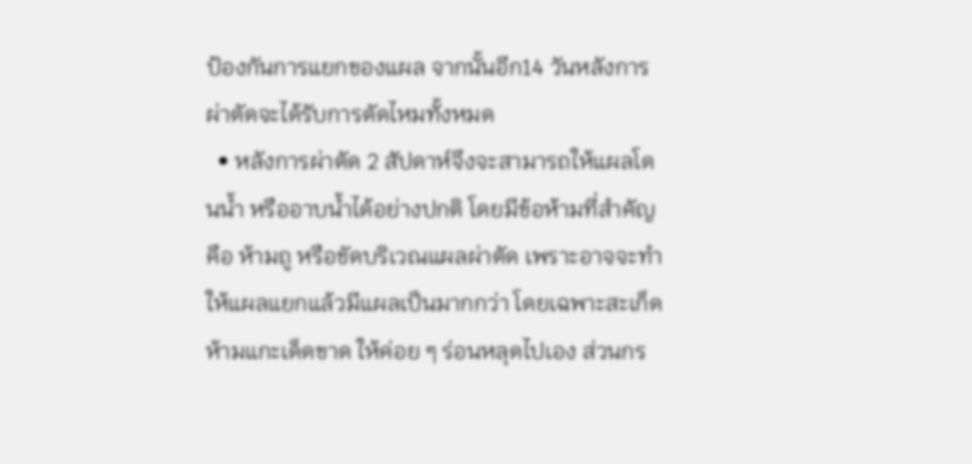ป้องกันการแยกของแผล จากนั้นอีก14 วันหลังการผ่าตัดจะได้รับการตัดไหมทั้งหมด
  • หลังการผ่าตัด 2 สัปดาห์จึงจะสามารถให้แผลโดนน้ำ หรืออาบน้ำได้อย่างปกติ โดยมีข้อห้ามที่สำคัญ คือ ห้ามถู หรือขัดบริเวณแผลผ่าตัด เพราะอาจจะทำให้แผลแยกแล้วมีแผลเป็นมากกว่า โดยเฉพาะสะเก็ดห้ามแกะเด็ดขาด ให้ค่อย ๆ ร่อนหลุดไปเอง ส่วนกร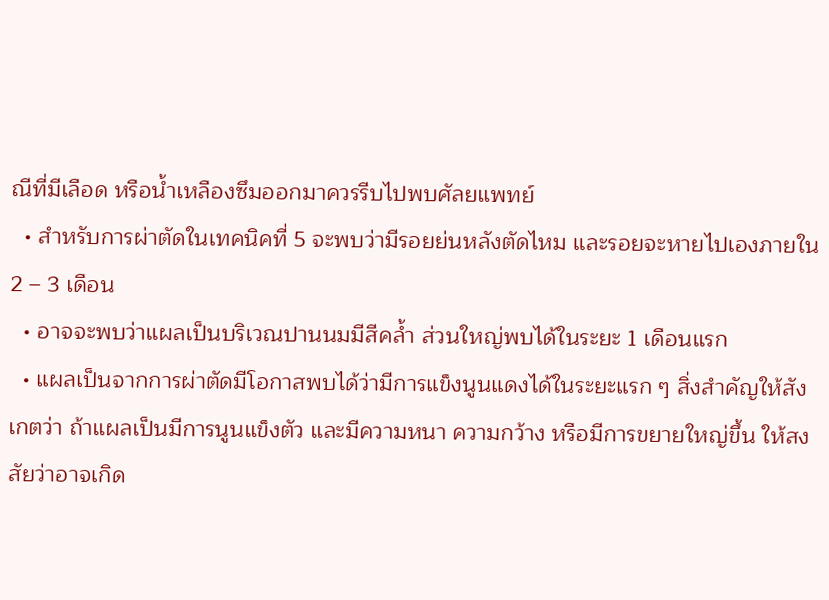ณีที่มีเลือด หรือน้ำเหลืองซึมออกมาควรรีบไปพบศัลยแพทย์
  • สำหรับการผ่าตัดในเทคนิคที่ 5 จะพบว่ามีรอยย่นหลังตัดไหม และรอยจะหายไปเองภายใน 2 – 3 เดือน
  • อาจจะพบว่าแผลเป็นบริเวณปานนมมีสีคล้ำ ส่วนใหญ่พบได้ในระยะ 1 เดือนแรก
  • แผลเป็นจากการผ่าตัดมีโอกาสพบได้ว่ามีการแข็งนูนแดงได้ในระยะแรก ๆ สิ่งสำคัญให้สังเกตว่า ถ้าแผลเป็นมีการนูนแข็งตัว และมีความหนา ความกว้าง หรือมีการขยายใหญ่ขึ้น ให้สงสัยว่าอาจเกิด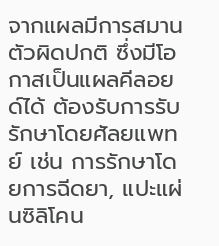จากแผลมีการสมานตัวผิดปกติ ซึ่งมีโอกาสเป็นแผลคีลอยด์ได้ ต้องรับการรับรักษาโดยศัลยแพทย์ เช่น การรักษาโดยการฉีดยา, แปะแผ่นซิลิโคน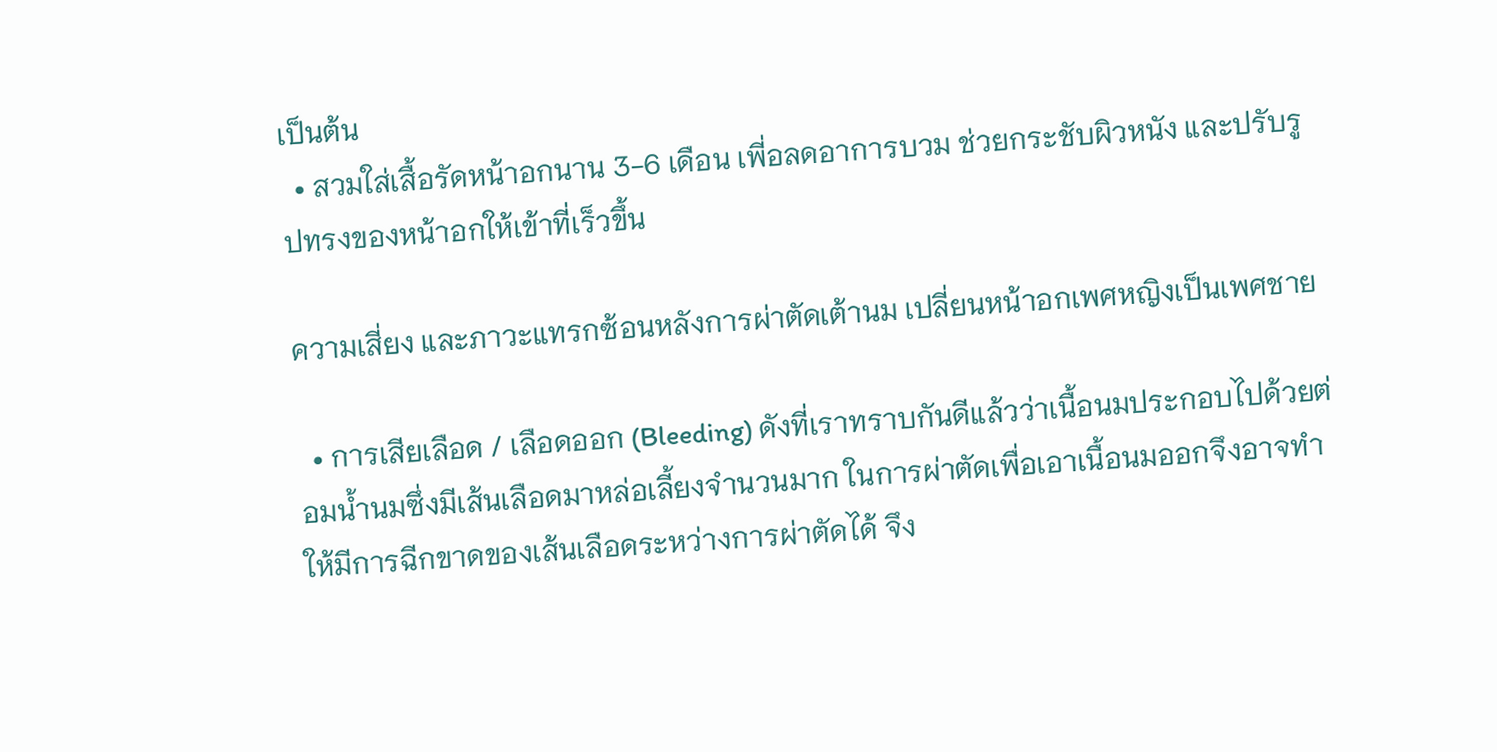เป็นต้น
  • สวมใส่เสื้อรัดหน้าอกนาน 3-6 เดือน เพี่อลดอาการบวม ช่วยกระชับผิวหนัง และปรับรูปทรงของหน้าอกให้เข้าที่เร็วขึ้น

ความเสี่ยง และภาวะแทรกซ้อนหลังการผ่าตัดเต้านม เปลี่ยนหน้าอกเพศหญิงเป็นเพศชาย

  • การเสียเลือด / เลือดออก (Bleeding) ดังที่เราทราบกันดีแล้วว่าเนื้อนมประกอบไปด้วยต่อมน้ำนมซึ่งมีเส้นเลือดมาหล่อเลี้ยงจำนวนมาก ในการผ่าตัดเพื่อเอาเนื้อนมออกจึงอาจทำให้มีการฉีกขาดของเส้นเลือดระหว่างการผ่าตัดได้ จึง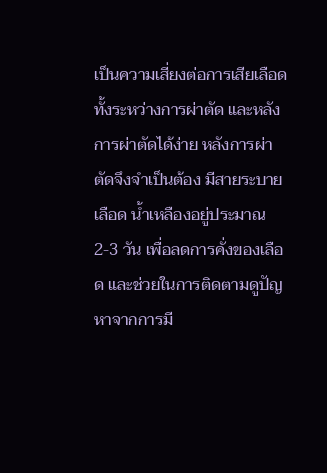เป็นความเสี่ยงต่อการเสียเลือดทั้งระหว่างการผ่าตัด และหลังการผ่าตัดได้ง่าย หลังการผ่าตัดจึงจำเป็นต้อง มีสายระบายเลือด น้ำเหลืองอยู่ประมาณ 2-3 วัน เพื่อลดการคั่งของเลือด และช่วยในการติดตามดูปัญหาจากการมี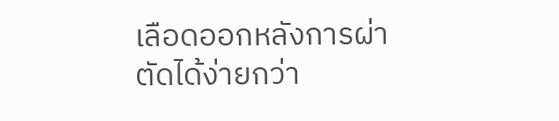เลือดออกหลังการผ่าตัดได้ง่ายกว่า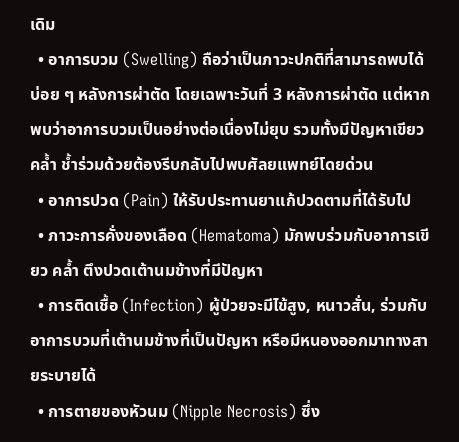เดิม
  • อาการบวม (Swelling) ถือว่าเป็นภาวะปกติที่สามารถพบได้บ่อย ๆ หลังการผ่าตัด โดยเฉพาะวันที่ 3 หลังการผ่าตัด แต่หากพบว่าอาการบวมเป็นอย่างต่อเนื่องไม่ยุบ รวมทั้งมีปัญหาเขียวคล้ำ ช้ำร่วมด้วยต้องรีบกลับไปพบศัลยแพทย์โดยด่วน
  • อาการปวด (Pain) ให้รับประทานยาแก้ปวดตามที่ได้รับไป
  • ภาวะการคั่งของเลือด (Hematoma) มักพบร่วมกับอาการเขียว คล้ำ ตึงปวดเต้านมข้างที่มีปัญหา
  • การติดเชื้อ (Infection) ผู้ป่วยจะมีไข้สูง, หนาวสั่น, ร่วมกับอาการบวมที่เต้านมข้างที่เป็นปัญหา หรือมีหนองออกมาทางสายระบายได้
  • การตายของหัวนม (Nipple Necrosis) ซึ่ง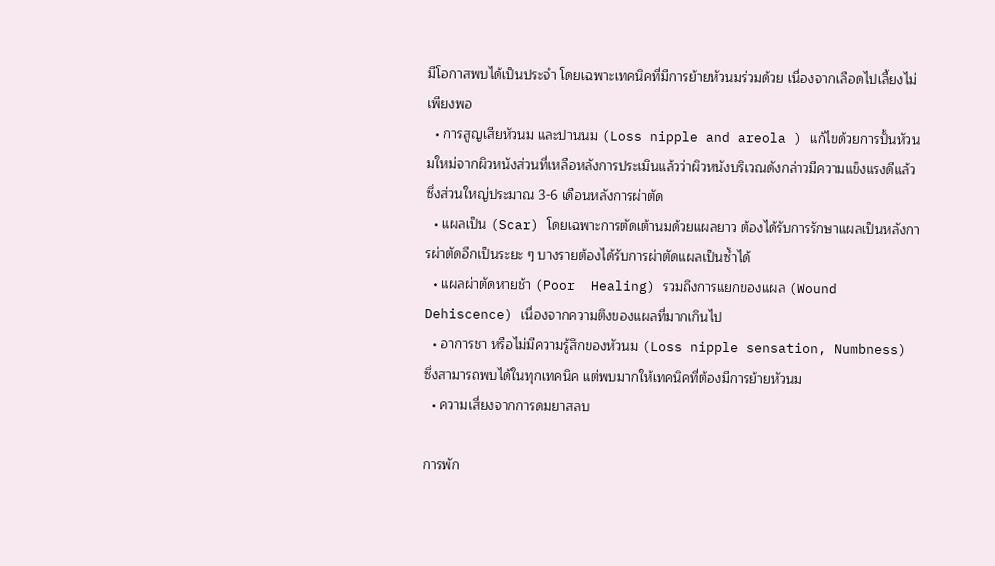มีโอกาสพบได้เป็นประจำ โดยเฉพาะเทคนิคที่มีการย้ายหัวนมร่วมด้วย เนื่องจากเลือดไปเลี้ยงไม่เพียงพอ
  • การสูญเสียหัวนม และปานนม (Loss nipple and areola ) แก้ไขด้วยการปั้นหัวนมใหม่จากผิวหนังส่วนที่เหลือหลังการประเมินแล้วว่าผิวหนังบริเวณดังกล่าวมีความแข็งแรงดีแล้ว ซึ่งส่วนใหญ่ประมาณ 3-6 เดือนหลังการผ่าตัด
  • แผลเป็น (Scar) โดยเฉพาะการตัดเต้านมด้วยแผลยาว ต้องได้รับการรักษาแผลเป็นหลังการผ่าตัดอีกเป็นระยะ ๆ บางรายต้องได้รับการผ่าตัดแผลเป็นซ้ำได้
  • แผลผ่าตัดหายช้า (Poor  Healing) รวมถึงการแยกของแผล (Wound Dehiscence) เนื่องจากความตึงของแผลที่มากเกินไป
  • อาการชา หรือไม่มีความรู้สึกของหัวนม (Loss nipple sensation, Numbness) ซึ่งสามารถพบได้ในทุกเทคนิค แต่พบมากให้เทคนิคที่ต้องมีการย้ายหัวนม
  • ความเสี่ยงจากการดมยาสลบ

การพัก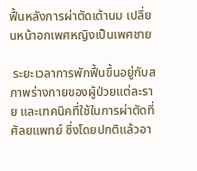ฟื้นหลังการผ่าตัดเต้านม เปลี่ยนหน้าอกเพศหญิงเป็นเพศชาย

 ระยะเวลาการพักฟื้นขึ้นอยู่กับสภาพร่างกายของผู้ป่วยแต่ละราย และเทคนิคที่ใช้ในการผ่าตัดที่ศัลยแพทย์ ซึ่งโดยปกติแล้วอา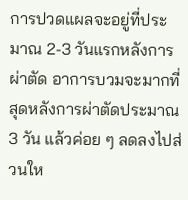การปวดแผลจะอยู่ที่ประมาณ 2-3 วันแรกหลังการผ่าตัด อาการบวมจะมากที่สุดหลังการผ่าตัดประมาณ 3 วัน แล้วค่อย ๆ ลดลงไปส่วนให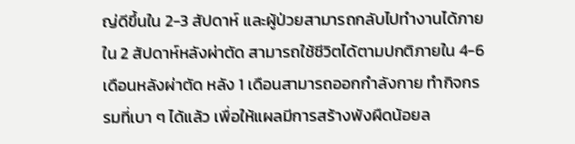ญ่ดีขึ้นใน 2-3 สัปดาห์ และผู้ป่วยสามารถกลับไปทำงานได้ภายใน 2 สัปดาห์หลังผ่าตัด สามารถใช้ชีวิตได้ตามปกติภายใน 4-6 เดือนหลังผ่าตัด หลัง 1 เดือนสามารถออกกำลังกาย ทำกิจกรรมที่เบา ๆ ได้แล้ว เพื่อให้แผลมีการสร้างพังผืดน้อยล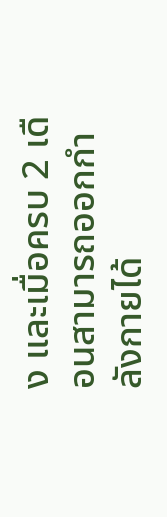ง และเมื่อครบ 2 เดือนสามารถออกกำลังกายได้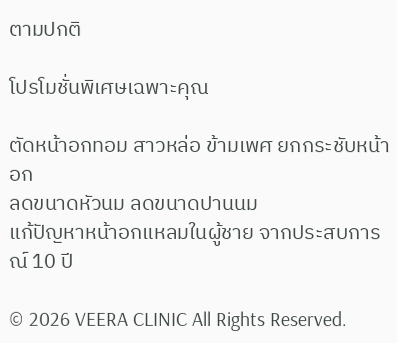ตามปกติ

โปรโมชั่นพิเศษเฉพาะคุณ

ตัดหน้าอกทอม สาวหล่อ ข้ามเพศ ยกกระชับหน้าอก
ลดขนาดหัวนม ลดขนาดปานนม
แก้ปัญหาหน้าอกแหลมในผู้ชาย จากประสบการณ์ 10 ปี

© 2026 VEERA CLINIC All Rights Reserved.